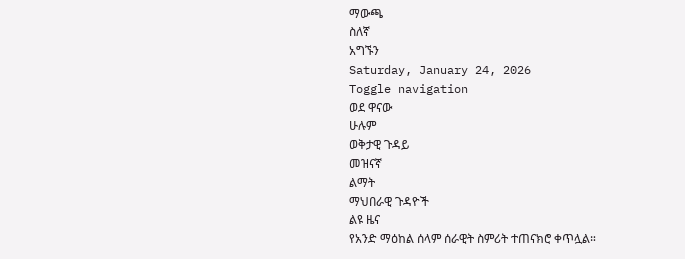ማውጫ
ስለኛ
አግኙን
Saturday, January 24, 2026
Toggle navigation
ወደ ዋናው
ሁሉም
ወቅታዊ ጉዳይ
መዝናኛ
ልማት
ማህበራዊ ጉዳዮች
ልዩ ዜና
የአንድ ማዕከል ሰላም ሰራዊት ስምሪት ተጠናክሮ ቀጥሏል።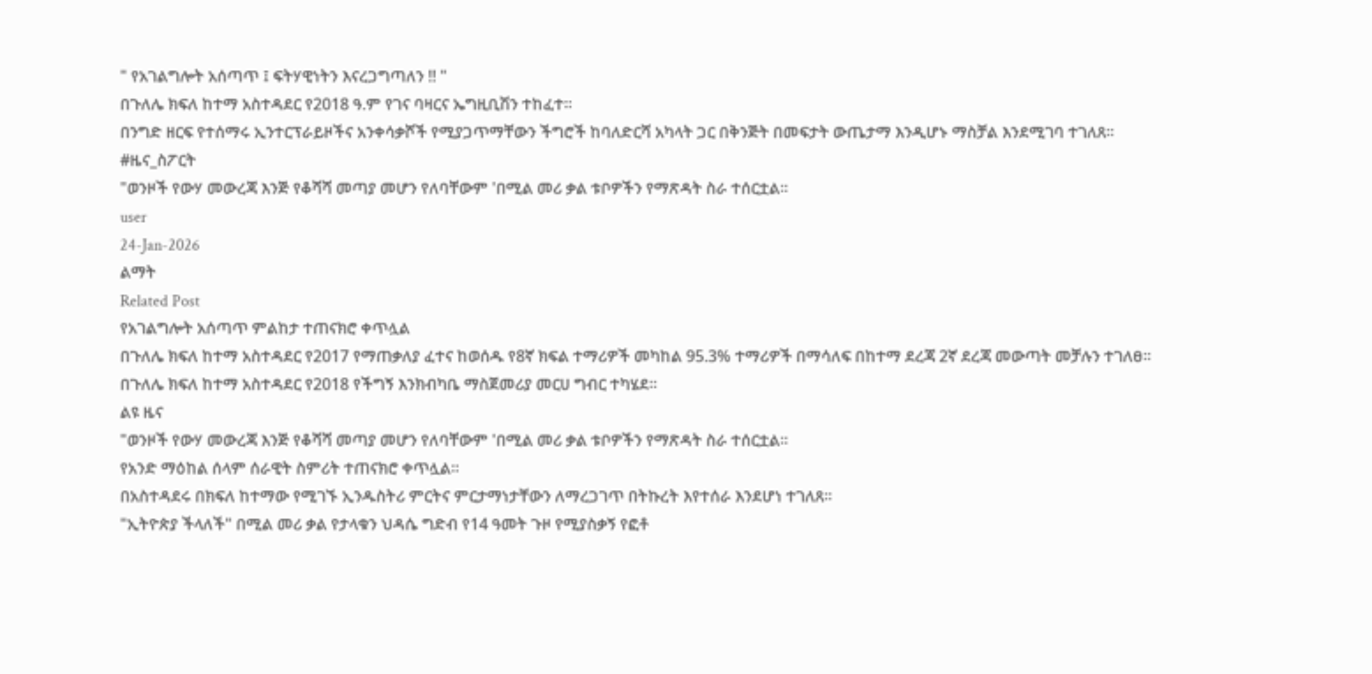" የአገልግሎት አሰጣጥ ፤ ፍትሃዊነትን እናረጋግጣለን !! "
በጉለሌ ክፍለ ከተማ አስተዳደር የ2018 ዓ.ም የገና ባዛርና ኤግዚቢሽን ተከፈተ።
በንግድ ዘርፍ የተሰማሩ ኢንተርፕራይዞችና አንቀሳቃሾች የሚያጋጥማቸውን ችግሮች ከባለድርሻ አካላት ጋር በቅንጅት በመፍታት ውጤታማ እንዲሆኑ ማስቻል እንደሚገባ ተገለጸ።
#ዜና_ስፖርት
"ወንዞች የውሃ መውረጃ እንጅ የቆሻሻ መጣያ መሆን የለባቸውም 'በሚል መሪ ቃል ቱቦዎችን የማጽዳት ስራ ተሰርቷል።
user
24-Jan-2026
ልማት
Related Post
የአገልግሎት አሰጣጥ ምልከታ ተጠናክሮ ቀጥሏል
በጉለሌ ክፍለ ከተማ አስተዳደር የ2017 የማጠቃለያ ፈተና ከወሰዱ የ8ኛ ክፍል ተማሪዎች መካከል 95.3% ተማሪዎች በማሳለፍ በከተማ ደረጃ 2ኛ ደረጃ መውጣት መቻሉን ተገለፀ።
በጉለሌ ክፍለ ከተማ አስተዳደር የ2018 የችግኝ እንክብካቤ ማስጀመሪያ መርሀ ግብር ተካሄደ።
ልዩ ዜና
"ወንዞች የውሃ መውረጃ እንጅ የቆሻሻ መጣያ መሆን የለባቸውም 'በሚል መሪ ቃል ቱቦዎችን የማጽዳት ስራ ተሰርቷል።
የአንድ ማዕከል ሰላም ሰራዊት ስምሪት ተጠናክሮ ቀጥሏል።
በአስተዳደሩ በክፍለ ከተማው የሚገኙ ኢንዱስትሪ ምርትና ምርታማነታቸውን ለማረጋገጥ በትኩረት እየተሰራ እንደሆነ ተገለጸ።
"ኢትዮጵያ ችላለች" በሚል መሪ ቃል የታላቁን ህዳሴ ግድብ የ14 ዓመት ጉዞ የሚያስቃኝ የፎቶ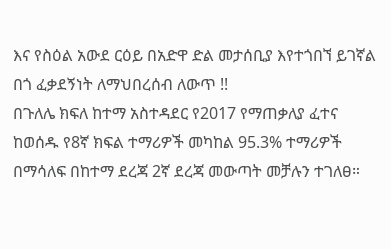እና የስዕል አውደ ርዕይ በአድዋ ድል መታሰቢያ እየተጎበኘ ይገኛል
በጎ ፈቃደኝነት ለማህበረሰብ ለውጥ !!
በጉለሌ ክፍለ ከተማ አስተዳደር የ2017 የማጠቃለያ ፈተና ከወሰዱ የ8ኛ ክፍል ተማሪዎች መካከል 95.3% ተማሪዎች በማሳለፍ በከተማ ደረጃ 2ኛ ደረጃ መውጣት መቻሉን ተገለፀ።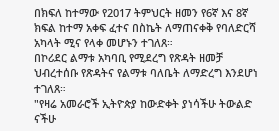በክፍለ ከተማው የ2017 ትምህርት ዘመን የ6ኛ እና 8ኛ ክፍል ከተማ አቀፍ ፈተና በስኬት ለማጠናቀቅ የባለድርሻ አካላት ሚና የላቀ መሆኑን ተገለጸ።
በኮሪደር ልማቱ አካባቢ የሚደረግ የጽዳት ዘመቻ ህብረተሰቡ የጽዳትና የልማቱ ባለቤት ለማድረግ እንደሆነ ተገለጸ።
"የዛሬ አመራሮች ኢትዮጵያ ከውድቀት ያነሳችሁ ትውልድ ናችሁ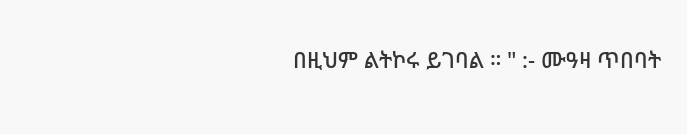በዚህም ልትኮሩ ይገባል ። " :- ሙዓዛ ጥበባት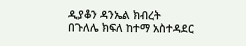ዲያቆን ዳንኤል ክብረት
በጉለሌ ክፍለ ከተማ አስተዳደር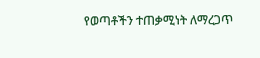የወጣቶችን ተጠቃሚነት ለማረጋጥ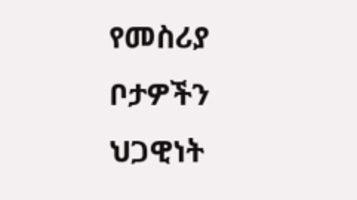የመስሪያ ቦታዎችን ህጋዊነት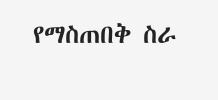የማስጠበቅ ስራ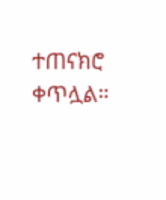ተጠናክሮ ቀጥሏል።